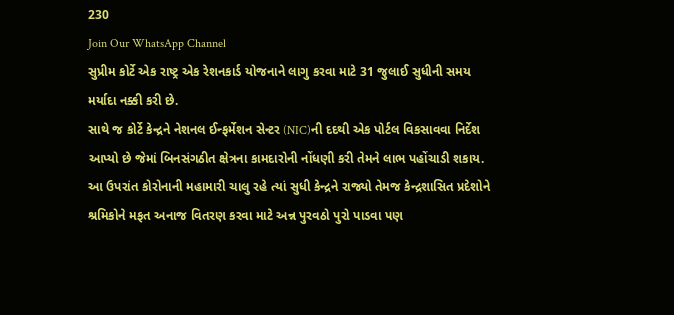230
Join Our WhatsApp Channel
સુપ્રીમ કોર્ટે એક રાષ્ટ્ર એક રેશનકાર્ડ યોજનાને લાગુ કરવા માટે 31 જુલાઈ સુધીની સમય મર્યાદા નક્કી કરી છે.
સાથે જ કોર્ટે કેન્દ્રને નેશનલ ઈન્ફર્મેશન સેન્ટર (NIC)ની દદથી એક પોર્ટલ વિકસાવવા નિર્દેશ આપ્યો છે જેમાં બિનસંગઠીત ક્ષેત્રના કામદારોની નોંધણી કરી તેમને લાભ પહોંચાડી શકાય.
આ ઉપરાંત કોરોનાની મહામારી ચાલુ રહે ત્યાં સુધી કેન્દ્રને રાજ્યો તેમજ કેન્દ્રશાસિત પ્રદેશોને શ્રમિકોને મફત અનાજ વિતરણ કરવા માટે અન્ન પુરવઠો પુરો પાડવા પણ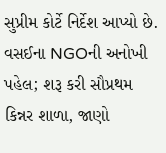સુપ્રીમ કોર્ટે નિર્દેશ આપ્યો છે.
વસઈના NGOની અનોખી પહેલ; શરૂ કરી સૌપ્રથમ કિન્નર શાળા, જાણો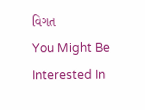વિગત
You Might Be Interested In